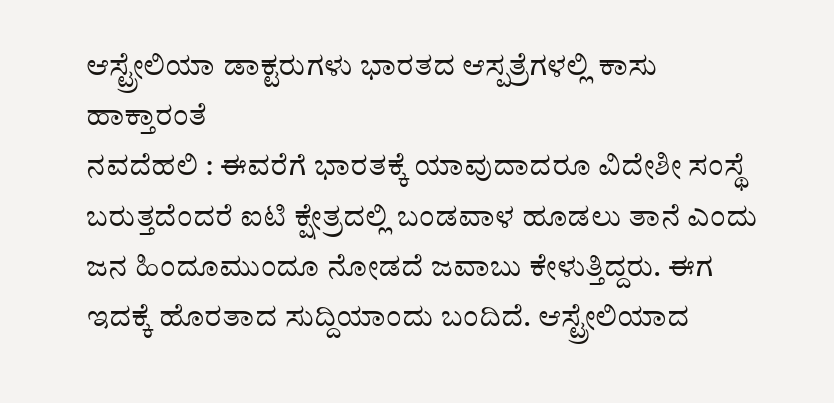ಆಸ್ಟ್ರೇಲಿಯಾ ಡಾಕ್ಟರುಗಳು ಭಾರತದ ಆಸ್ಪತ್ರೆಗಳಲ್ಲಿ ಕಾಸು ಹಾಕ್ತಾರಂತೆ
ನವದೆಹಲಿ : ಈವರೆಗೆ ಭಾರತಕ್ಕೆ ಯಾವುದಾದರೂ ವಿದೇಶೀ ಸಂಸ್ಥೆ ಬರುತ್ತದೆಂದರೆ ಐಟಿ ಕ್ಷೇತ್ರದಲ್ಲಿ ಬಂಡವಾಳ ಹೂಡಲು ತಾನೆ ಎಂದು ಜನ ಹಿಂದೂಮುಂದೂ ನೋಡದೆ ಜವಾಬು ಕೇಳುತ್ತಿದ್ದರು. ಈಗ ಇದಕ್ಕೆ ಹೊರತಾದ ಸುದ್ದಿಯಾಂದು ಬಂದಿದೆ. ಆಸ್ಟ್ರೇಲಿಯಾದ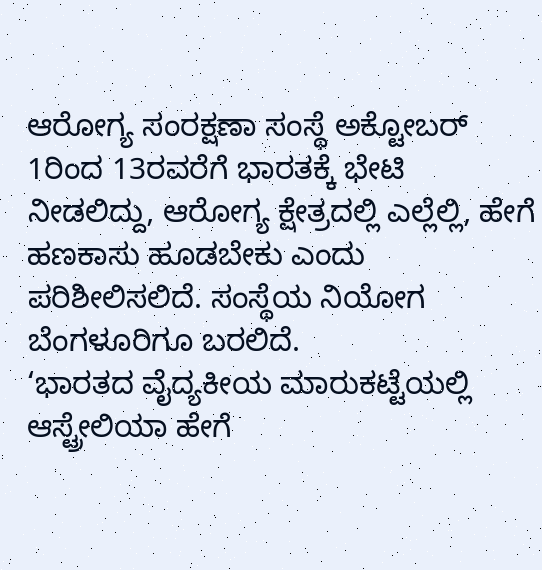ಆರೋಗ್ಯ ಸಂರಕ್ಷಣಾ ಸಂಸ್ಥೆ ಅಕ್ಟೋಬರ್ 1ರಿಂದ 13ರವರೆಗೆ ಭಾರತಕ್ಕೆ ಭೇಟಿ ನೀಡಲಿದ್ದು, ಆರೋಗ್ಯ ಕ್ಷೇತ್ರದಲ್ಲಿ ಎಲ್ಲೆಲ್ಲಿ, ಹೇಗೆ ಹಣಕಾಸು ಹೂಡಬೇಕು ಎಂದು ಪರಿಶೀಲಿಸಲಿದೆ. ಸಂಸ್ಥೆಯ ನಿಯೋಗ ಬೆಂಗಳೂರಿಗೂ ಬರಲಿದೆ.
‘ಭಾರತದ ವೈದ್ಯಕೀಯ ಮಾರುಕಟ್ಟೆಯಲ್ಲಿ ಆಸ್ಟ್ರೇಲಿಯಾ ಹೇಗೆ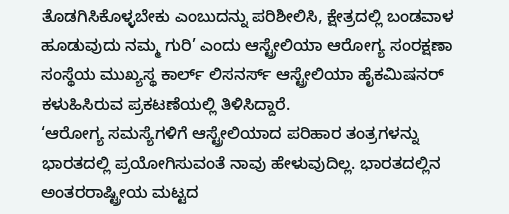ತೊಡಗಿಸಿಕೊಳ್ಳಬೇಕು ಎಂಬುದನ್ನು ಪರಿಶೀಲಿಸಿ, ಕ್ಷೇತ್ರದಲ್ಲಿ ಬಂಡವಾಳ ಹೂಡುವುದು ನಮ್ಮ ಗುರಿ’ ಎಂದು ಆಸ್ಟ್ರೇಲಿಯಾ ಆರೋಗ್ಯ ಸಂರಕ್ಷಣಾ ಸಂಸ್ಥೆಯ ಮುಖ್ಯಸ್ಥ ಕಾರ್ಲ್ ಲಿಸನರ್ಸ್ ಆಸ್ಟ್ರೇಲಿಯಾ ಹೈಕಮಿಷನರ್ ಕಳುಹಿಸಿರುವ ಪ್ರಕಟಣೆಯಲ್ಲಿ ತಿಳಿಸಿದ್ದಾರೆ.
‘ಆರೋಗ್ಯ ಸಮಸ್ಯೆಗಳಿಗೆ ಆಸ್ಟ್ರೇಲಿಯಾದ ಪರಿಹಾರ ತಂತ್ರಗಳನ್ನು ಭಾರತದಲ್ಲಿ ಪ್ರಯೋಗಿಸುವಂತೆ ನಾವು ಹೇಳುವುದಿಲ್ಲ. ಭಾರತದಲ್ಲಿನ ಅಂತರರಾಷ್ಟ್ರೀಯ ಮಟ್ಟದ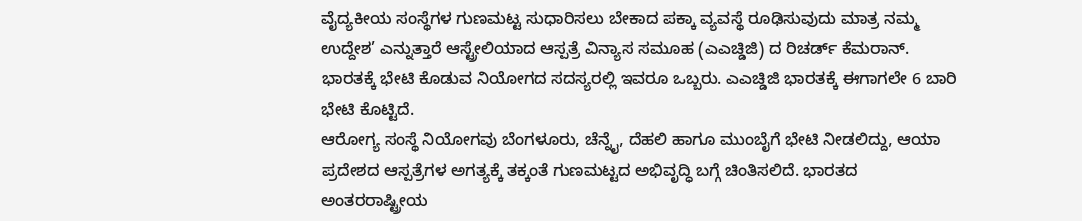ವೈದ್ಯಕೀಯ ಸಂಸ್ಥೆಗಳ ಗುಣಮಟ್ಟ ಸುಧಾರಿಸಲು ಬೇಕಾದ ಪಕ್ಕಾ ವ್ಯವಸ್ಥೆ ರೂಢಿಸುವುದು ಮಾತ್ರ ನಮ್ಮ ಉದ್ದೇಶ’ ಎನ್ನುತ್ತಾರೆ ಆಸ್ಟ್ರೇಲಿಯಾದ ಆಸ್ಪತ್ರೆ ವಿನ್ಯಾಸ ಸಮೂಹ (ಎಎಚ್ಡಿಜಿ) ದ ರಿಚರ್ಡ್ ಕೆಮರಾನ್. ಭಾರತಕ್ಕೆ ಭೇಟಿ ಕೊಡುವ ನಿಯೋಗದ ಸದಸ್ಯರಲ್ಲಿ ಇವರೂ ಒಬ್ಬರು. ಎಎಚ್ಡಿಜಿ ಭಾರತಕ್ಕೆ ಈಗಾಗಲೇ 6 ಬಾರಿ ಭೇಟಿ ಕೊಟ್ಟಿದೆ.
ಆರೋಗ್ಯ ಸಂಸ್ಥೆ ನಿಯೋಗವು ಬೆಂಗಳೂರು, ಚೆನ್ನೈ, ದೆಹಲಿ ಹಾಗೂ ಮುಂಬೈಗೆ ಭೇಟಿ ನೀಡಲಿದ್ದು, ಆಯಾ ಪ್ರದೇಶದ ಆಸ್ಪತ್ರೆಗಳ ಅಗತ್ಯಕ್ಕೆ ತಕ್ಕಂತೆ ಗುಣಮಟ್ಟದ ಅಭಿವೃದ್ಧಿ ಬಗ್ಗೆ ಚಿಂತಿಸಲಿದೆ. ಭಾರತದ ಅಂತರರಾಷ್ಟ್ರೀಯ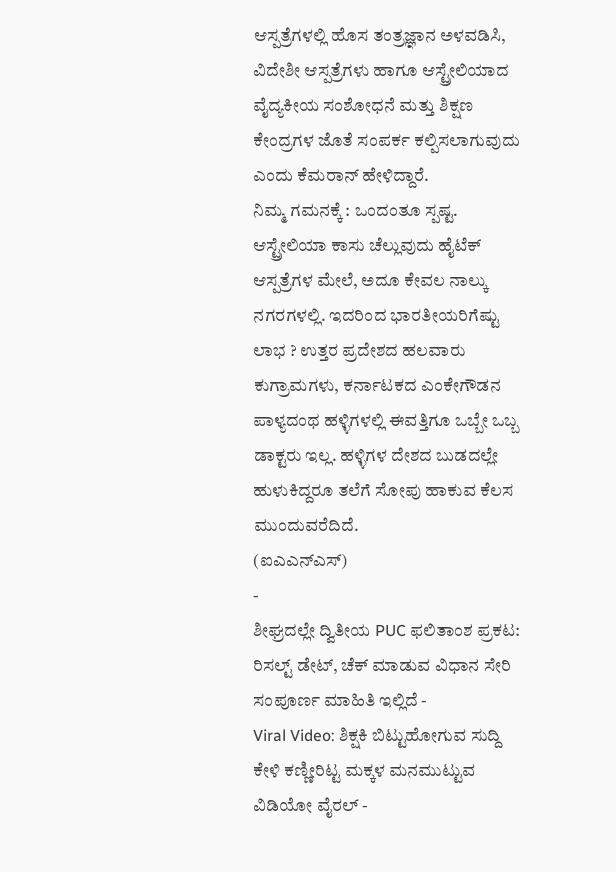ಆಸ್ಪತ್ರೆಗಳಲ್ಲಿ ಹೊಸ ತಂತ್ರಜ್ಞಾನ ಅಳವಡಿಸಿ, ವಿದೇಶೀ ಆಸ್ಪತ್ರೆಗಳು ಹಾಗೂ ಆಸ್ಟ್ರೇಲಿಯಾದ ವೈದ್ಯಕೀಯ ಸಂಶೋಧನೆ ಮತ್ತು ಶಿಕ್ಷಣ ಕೇಂದ್ರಗಳ ಜೊತೆ ಸಂಪರ್ಕ ಕಲ್ಪಿಸಲಾಗುವುದು ಎಂದು ಕೆಮರಾನ್ ಹೇಳಿದ್ದಾರೆ.
ನಿಮ್ಮ ಗಮನಕ್ಕೆ : ಒಂದಂತೂ ಸ್ಪಷ್ಟ. ಆಸ್ಟ್ರೇಲಿಯಾ ಕಾಸು ಚೆಲ್ಲುವುದು ಹೈಟೆಕ್ ಆಸ್ಪತ್ರೆಗಳ ಮೇಲೆ, ಅದೂ ಕೇವಲ ನಾಲ್ಕು ನಗರಗಳಲ್ಲಿ. ಇದರಿಂದ ಭಾರತೀಯರಿಗೆಷ್ಟು ಲಾಭ ? ಉತ್ತರ ಪ್ರದೇಶದ ಹಲವಾರು ಕುಗ್ರಾಮಗಳು, ಕರ್ನಾಟಕದ ಎಂಕೇಗೌಡನ ಪಾಳ್ಯದಂಥ ಹಳ್ಳಿಗಳಲ್ಲಿ ಈವತ್ತಿಗೂ ಒಬ್ಬೇ ಒಬ್ಬ ಡಾಕ್ಟರು ಇಲ್ಲ. ಹಳ್ಳಿಗಳ ದೇಶದ ಬುಡದಲ್ಲೇ ಹುಳುಕಿದ್ದರೂ ತಲೆಗೆ ಸೋಪು ಹಾಕುವ ಕೆಲಸ ಮುಂದುವರೆದಿದೆ.
(ಐಎಎನ್ಎಸ್)
-
ಶೀಘ್ರದಲ್ಲೇ ದ್ವಿತೀಯ PUC ಫಲಿತಾಂಶ ಪ್ರಕಟ: ರಿಸಲ್ಟ್ ಡೇಟ್, ಚೆಕ್ ಮಾಡುವ ವಿಧಾನ ಸೇರಿ ಸಂಪೂರ್ಣ ಮಾಹಿತಿ ಇಲ್ಲಿದೆ -
Viral Video: ಶಿಕ್ಷಕಿ ಬಿಟ್ಟುಹೋಗುವ ಸುದ್ದಿ ಕೇಳಿ ಕಣ್ಣೀರಿಟ್ಟ ಮಕ್ಕಳ ಮನಮುಟ್ಟುವ ವಿಡಿಯೋ ವೈರಲ್ -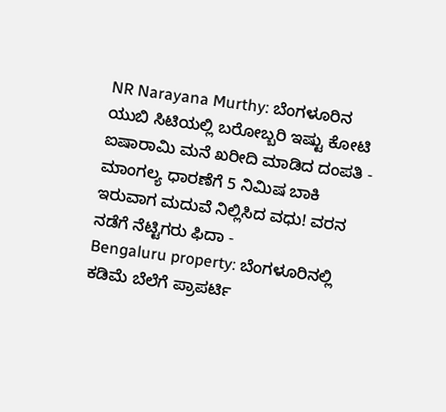NR Narayana Murthy: ಬೆಂಗಳೂರಿನ ಯುಬಿ ಸಿಟಿಯಲ್ಲಿ ಬರೋಬ್ಬರಿ ಇಷ್ಟು ಕೋಟಿ ಐಷಾರಾಮಿ ಮನೆ ಖರೀದಿ ಮಾಡಿದ ದಂಪತಿ -
ಮಾಂಗಲ್ಯ ಧಾರಣೆಗೆ 5 ನಿಮಿಷ ಬಾಕಿ ಇರುವಾಗ ಮದುವೆ ನಿಲ್ಲಿಸಿದ ವಧು! ವರನ ನಡೆಗೆ ನೆಟ್ಟಿಗರು ಫಿದಾ -
Bengaluru property: ಬೆಂಗಳೂರಿನಲ್ಲಿ ಕಡಿಮೆ ಬೆಲೆಗೆ ಪ್ರಾಪರ್ಟಿ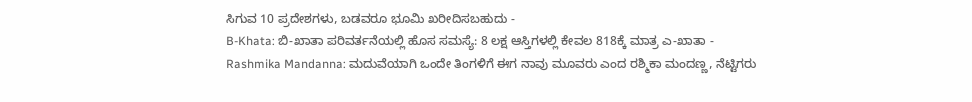ಸಿಗುವ 10 ಪ್ರದೇಶಗಳು, ಬಡವರೂ ಭೂಮಿ ಖರೀದಿಸಬಹುದು -
B-Khata: ಬಿ-ಖಾತಾ ಪರಿವರ್ತನೆಯಲ್ಲಿ ಹೊಸ ಸಮಸ್ಯೆ: 8 ಲಕ್ಷ ಆಸ್ತಿಗಳಲ್ಲಿ ಕೇವಲ 818ಕ್ಕೆ ಮಾತ್ರ ಎ-ಖಾತಾ -
Rashmika Mandanna: ಮದುವೆಯಾಗಿ ಒಂದೇ ತಿಂಗಳಿಗೆ ಈಗ ನಾವು ಮೂವರು ಎಂದ ರಶ್ಮಿಕಾ ಮಂದಣ್ಣ, ನೆಟ್ಟಿಗರು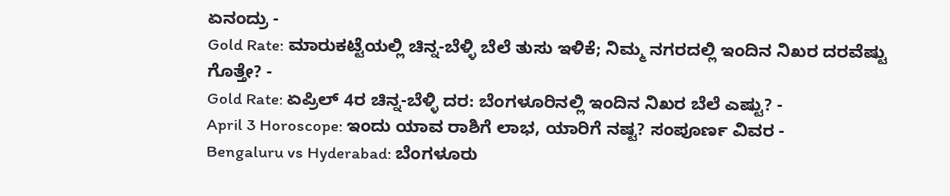ಏನಂದ್ರು -
Gold Rate: ಮಾರುಕಟ್ಟೆಯಲ್ಲಿ ಚಿನ್ನ-ಬೆಳ್ಳಿ ಬೆಲೆ ತುಸು ಇಳಿಕೆ; ನಿಮ್ಮ ನಗರದಲ್ಲಿ ಇಂದಿನ ನಿಖರ ದರವೆಷ್ಟು ಗೊತ್ತೇ? -
Gold Rate: ಏಪ್ರಿಲ್ 4ರ ಚಿನ್ನ-ಬೆಳ್ಳಿ ದರ: ಬೆಂಗಳೂರಿನಲ್ಲಿ ಇಂದಿನ ನಿಖರ ಬೆಲೆ ಎಷ್ಟು? -
April 3 Horoscope: ಇಂದು ಯಾವ ರಾಶಿಗೆ ಲಾಭ, ಯಾರಿಗೆ ನಷ್ಟ? ಸಂಪೂರ್ಣ ವಿವರ -
Bengaluru vs Hyderabad: ಬೆಂಗಳೂರು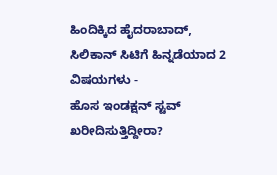ಹಿಂದಿಕ್ಕಿದ ಹೈದರಾಬಾದ್, ಸಿಲಿಕಾನ್ ಸಿಟಿಗೆ ಹಿನ್ನಡೆಯಾದ 2 ವಿಷಯಗಳು -
ಹೊಸ ಇಂಡಕ್ಷನ್ ಸ್ಟವ್ ಖರೀದಿಸುತ್ತಿದ್ದೀರಾ?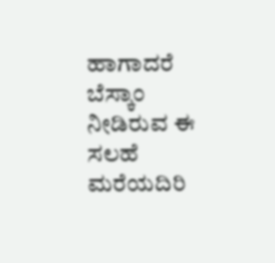ಹಾಗಾದರೆ ಬೆಸ್ಕಾಂ ನೀಡಿರುವ ಈ ಸಲಹೆ ಮರೆಯದಿರಿ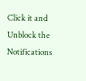Click it and Unblock the Notifications